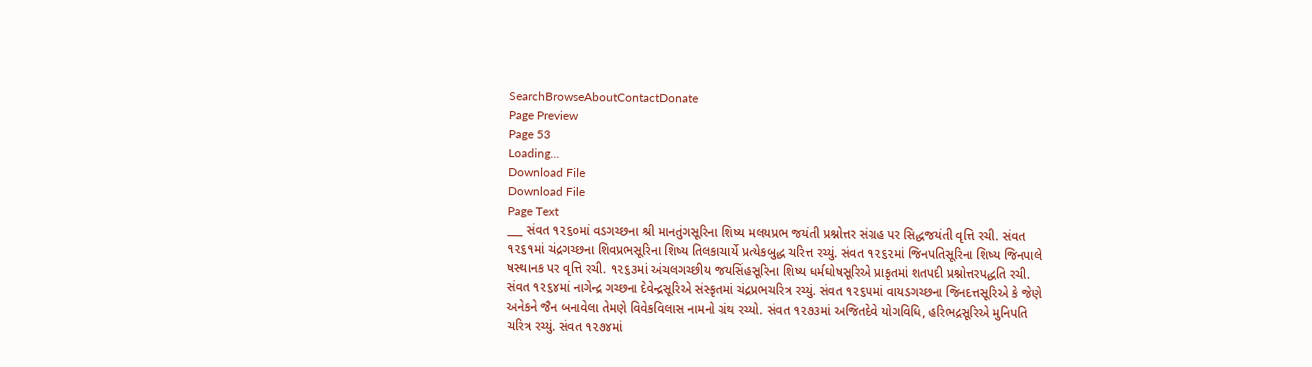SearchBrowseAboutContactDonate
Page Preview
Page 53
Loading...
Download File
Download File
Page Text
___ સંવત ૧૨૬૦માં વડગચ્છના શ્રી માનતુંગસૂરિના શિષ્ય મલયપ્રભ જયંતી પ્રશ્નોત્તર સંગ્રહ પર સિદ્ધજયંતી વૃત્તિ રચી. સંવત ૧૨૬૧માં ચંદ્રગચ્છના શિવપ્રભસૂરિના શિષ્ય તિલકાચાર્યે પ્રત્યેકબુદ્ધ ચરિત્ત રચ્યું. સંવત ૧૨૬૨માં જિનપતિસૂરિના શિષ્ય જિનપાલે ષસ્થાનક પર વૃત્તિ રચી. ૧૨૬૩માં અંચલગચ્છીય જયસિંહસૂરિના શિષ્ય ધર્મઘોષસૂરિએ પ્રાકૃતમાં શતપદી પ્રશ્નોત્તરપદ્ધતિ રચી. સંવત ૧૨૬૪માં નાગેન્દ્ર ગચ્છના દેવેન્દ્રસૂરિએ સંસ્કૃતમાં ચંદ્રપ્રભચરિત્ર રચ્યું. સંવત ૧૨૬૫માં વાયડગચ્છના જિનદત્તસૂરિએ કે જેણે અનેકને જૈન બનાવેલા તેમણે વિવેકવિલાસ નામનો ગ્રંથ રચ્યો. સંવત ૧૨૭૩માં અજિતદેવે યોગવિધિ, હરિભદ્રસૂરિએ મુનિપતિ ચરિત્ર રચ્યું. સંવત ૧૨૭૪માં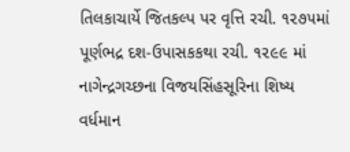તિલકાચાર્યે જિતકલ્પ પર વૃત્તિ રચી. ૧૨૭૫માં પૂર્ણભદ્ર દશ-ઉપાસકકથા રચી. ૧૨૯૯ માં નાગેન્દ્રગચ્છના વિજયસિંહસૂરિના શિષ્ય વર્ધમાન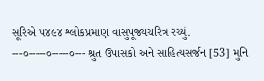સૂરિએ ૫૪૯૪ શ્લોકપ્રમાણ વાસુપૂજ્યચરિત્ર રચ્યું. ---૦-----૦-----૦--- શ્રુત ઉપાસકો અને સાહિત્યસર્જન [53] મુનિ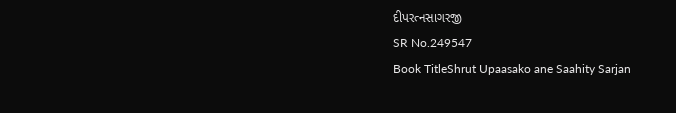દીપરત્નસાગરજી
SR No.249547
Book TitleShrut Upaasako ane Saahity Sarjan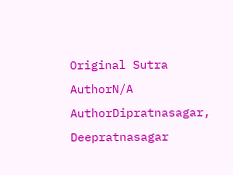Original Sutra AuthorN/A
AuthorDipratnasagar, Deepratnasagar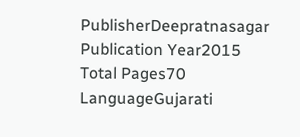PublisherDeepratnasagar
Publication Year2015
Total Pages70
LanguageGujarati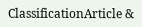ClassificationArticle &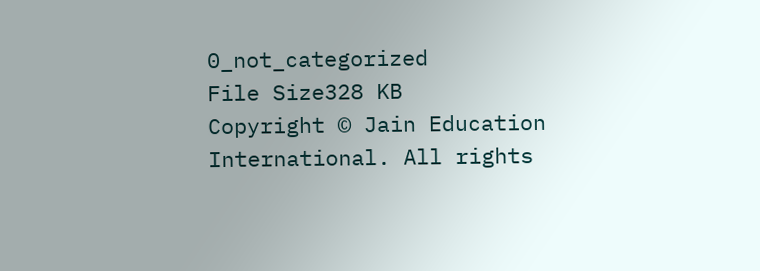0_not_categorized
File Size328 KB
Copyright © Jain Education International. All rights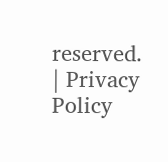reserved. | Privacy Policy